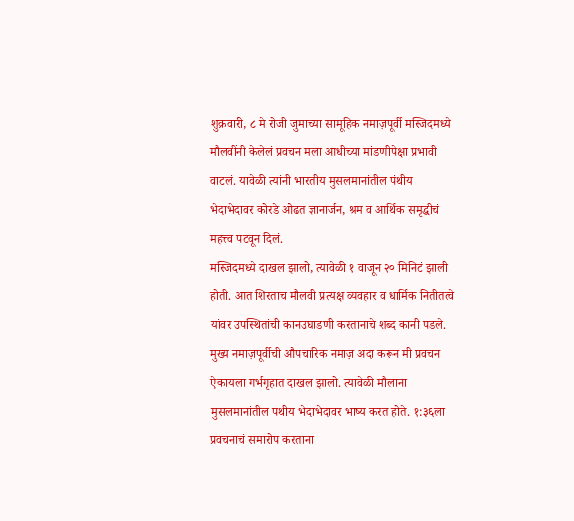शुक्रवारी, ८ मे रोजी जुमाच्या सामूहिक नमाज़पूर्वी मस्जिदमध्ये मौलवींनी केलेलं प्रवचन मला आधीच्या मांडणीपेक्षा प्रभावी वाटलं. यावेळी त्यांनी भारतीय मुसलमानांतील पंथीय भेदाभेदावर कोरडे ओढत ज्ञानार्जन, श्रम व आर्थिक समृद्धीचं महत्त्व पटवून दिलं.
मस्जिदमध्ये दाखल झालो, त्यावेळी १ वाजून २० मिनिटं झाली होती. आत शिरताच मौलवी प्रत्यक्ष व्यवहार व धार्मिक नितीतत्वे यांवर उपस्थितांची कानउघाडणी करतानाचे शब्द कानी पडले.
मुख्य नमाज़पूर्वीची औपचारिक नमाज़ अदा करून मी प्रवचन ऐकायला गर्भगृहात दाखल झालो. त्यावेळी मौलाना मुसलमानांतील पथीय भेदाभेदावर भाष्य करत होते. १:३६ला प्रवचनाचं समारोप करताना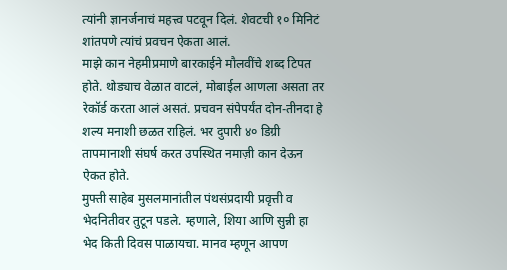त्यांनी ज्ञानर्जनाचं महत्त्व पटवून दिलं. शेवटची १० मिनिटं शांतपणे त्यांचं प्रवचन ऐकता आलं.
माझे कान नेहमीप्रमाणे बारकाईने मौलवींचे शब्द टिपत होते. थोड्याच वेळात वाटलं, मोबाईल आणला असता तर रेकॉर्ड करता आलं असतं. प्रचवन संपेपर्यंत दोन-तीनदा हे शल्य मनाशी छळत राहिलं. भर दुपारी ४० डिग्री तापमानाशी संघर्ष करत उपस्थित नमाज़ी कान देऊन ऐकत होते.
मुफ्ती साहेब मुसलमानांतील पंथसंप्रदायी प्रवृत्ती व भेदनितीवर तुटून पडले. म्हणाले, शिया आणि सुन्नी हा भेद किती दिवस पाळायचा. मानव म्हणून आपण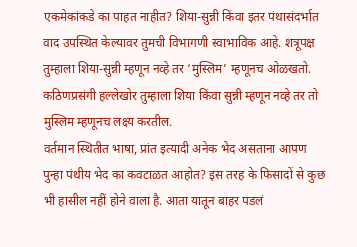एकमेकांकडे का पाहत नाहीत? शिया-सुन्नी किंवा इतर पंथासंदर्भात वाद उपस्थित केल्यावर तुमची विभागणी स्वाभाविक आहे. शत्रूपक्ष तुम्हाला शिया-सुन्नी म्हणून नव्हे तर ‘मुस्लिम’ म्हणूनच ओळखतो. कठिणप्रसंगी हल्लेखोर तुम्हाला शिया किंवा सुन्नी म्हणून नव्हे तर तो मुस्लिम म्हणूनच लक्ष्य करतील.
वर्तमान स्थितीत भाषा, प्रांत इत्यादी अनेक भेद असताना आपण पुन्हा पंथीय भेद का कवटाळत आहोत? इस तरह के फिसादों से कुछ भी हासील नहीं होने वाला है. आता यातून बाहर पडलं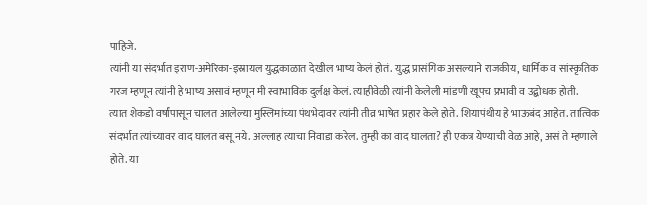पाहिजे.
त्यांनी या संदर्भात इराण-अमेरिका-इस्रायल युद्धकाळात देखील भाष्य केलं होतं. युद्ध प्रासंगिक असल्याने राजकीय, धार्मिक व सांस्कृतिक गरज म्हणून त्यांनी हे भाष्य असावं म्हणून मी स्वाभाविक दुर्लक्ष केलं. त्याहीवेळी त्यांनी केलेली मांडणी खूपच प्रभावी व उद्बोधक होती.
त्यात शेकडो वर्षांपासून चालत आलेल्या मुस्लिमांच्या पंथभेदावर त्यांनी तीव्र भाषेत प्रहार केले होते. शियापंथीय हे भाऊबंद आहेत. तात्विक संदर्भात त्यांच्यावर वाद घालत बसू नये. अल्लाह त्याचा निवाडा करेल. तुम्ही का वाद घालता? ही एकत्र येण्याची वेळ आहे, असं ते म्हणाले होते. या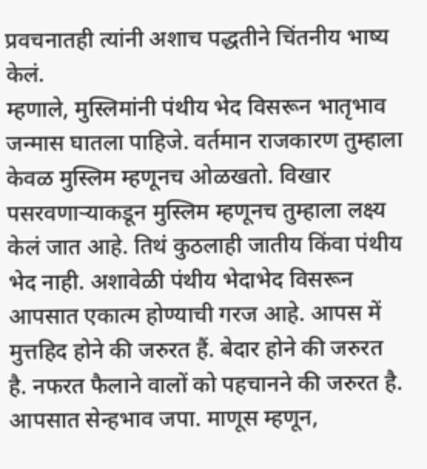प्रवचनातही त्यांनी अशाच पद्धतीने चिंतनीय भाष्य केलं.
म्हणाले, मुस्लिमांनी पंथीय भेद विसरून भातृभाव जन्मास घातला पाहिजे. वर्तमान राजकारण तुम्हाला केवळ मुस्लिम म्हणूनच ओळखतो. विखार पसरवणाऱ्याकडून मुस्लिम म्हणूनच तुम्हाला लक्ष्य केलं जात आहे. तिथं कुठलाही जातीय किंवा पंथीय भेद नाही. अशावेळी पंथीय भेदाभेद विसरून आपसात एकात्म होण्याची गरज आहे. आपस में मुत्तहिद होने की जरुरत हैं. बेदार होने की जरुरत है. नफरत फैलाने वालों को पहचानने की जरुरत है. आपसात सेन्हभाव जपा. माणूस म्हणून,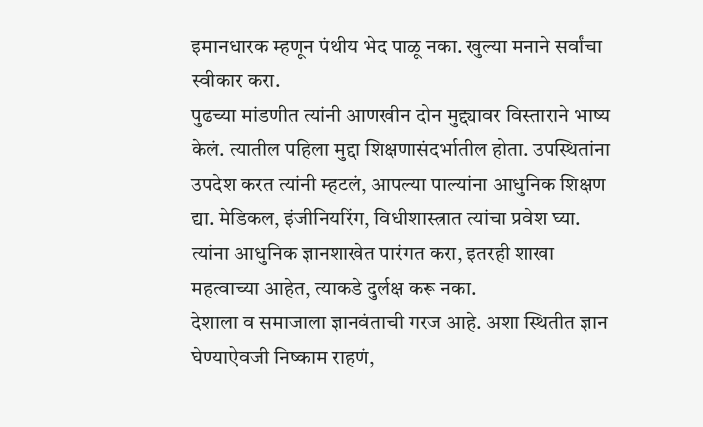इमानधारक म्हणून पंथीय भेद पाळू नका. खुल्या मनाने सर्वांचा स्वीकार करा.
पुढच्या मांडणीत त्यांनी आणखीन दोन मुद्द्यावर विस्ताराने भाष्य केलं. त्यातील पहिला मुद्दा शिक्षणासंदर्भातील होता. उपस्थितांना उपदेश करत त्यांनी म्हटलं, आपल्या पाल्यांना आधुनिक शिक्षण द्या. मेडिकल, इंजीनियरिंग, विधीशास्त्रात त्यांचा प्रवेश घ्या. त्यांना आधुनिक ज्ञानशाखेत पारंगत करा, इतरही शाखा महत्वाच्या आहेत, त्याकडे दुर्लक्ष करू नका.
देशाला व समाजाला ज्ञानवंताची गरज आहे. अशा स्थितीत ज्ञान घेण्याऐवजी निष्काम राहणं,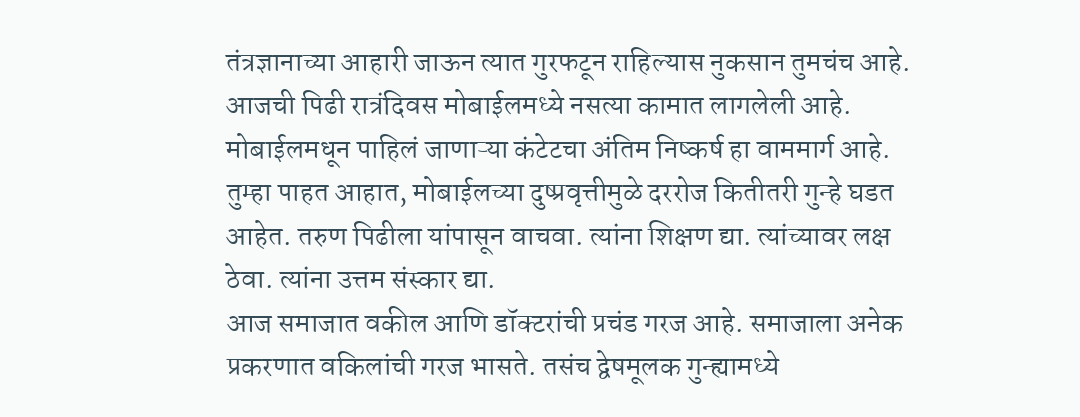तंत्रज्ञानाच्या आहारी जाऊन त्यात गुरफटून राहिल्यास नुकसान तुमचंच आहे. आजची पिढी रात्रंदिवस मोबाईलमध्ये नसत्या कामात लागलेली आहे. मोबाईलमधून पाहिलं जाणाऱ्या कंटेटचा अंतिम निष्कर्ष हा वाममार्ग आहे. तुम्हा पाहत आहात, मोबाईलच्या दुष्प्रवृत्तीमुळे दररोज कितीतरी गुन्हे घडत आहेत. तरुण पिढीला यांपासून वाचवा. त्यांना शिक्षण द्या. त्यांच्यावर लक्ष ठेवा. त्यांना उत्तम संस्कार द्या.
आज समाजात वकील आणि डॉक्टरांची प्रचंड गरज आहे. समाजाला अनेक प्रकरणात वकिलांची गरज भासते. तसंच द्वेषमूलक गुन्ह्यामध्ये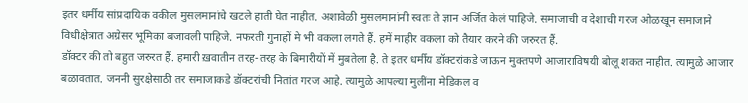इतर धर्मीय सांप्रदायिक वकील मुसलमानांचे खटले हाती घेत नाहीत. अशावेळी मुसलमानांनी स्वतः ते ज्ञान अर्जित केलं पाहिजे. समाजाची व देशाची गरज ओळखून समाजाने विधीक्षेत्रात अग्रेसर भूमिका बजावली पाहिजे. नफरती गुनाहों मे भी वकला लगते हैं. हमें माहीर वकला को तैयार करने की जरुरत हैं.
डॉक्टर की तो बहुत जरुरत हैं. हमारी ख़वातीन तरह-तरह के बिमारीयों में मुबतेला है. ते इतर धर्मीय डॉक्टरांकडे जाऊन मुक्तपणे आजाराविषयी बोलू शकत नाहीत. त्यामुळे आजार बळावतात. जननी सुरक्षेसाठी तर समाजाकडे डॉक्टरांची नितांत गरज आहे. त्यामुळे आपल्या मुलींना मेडिकल व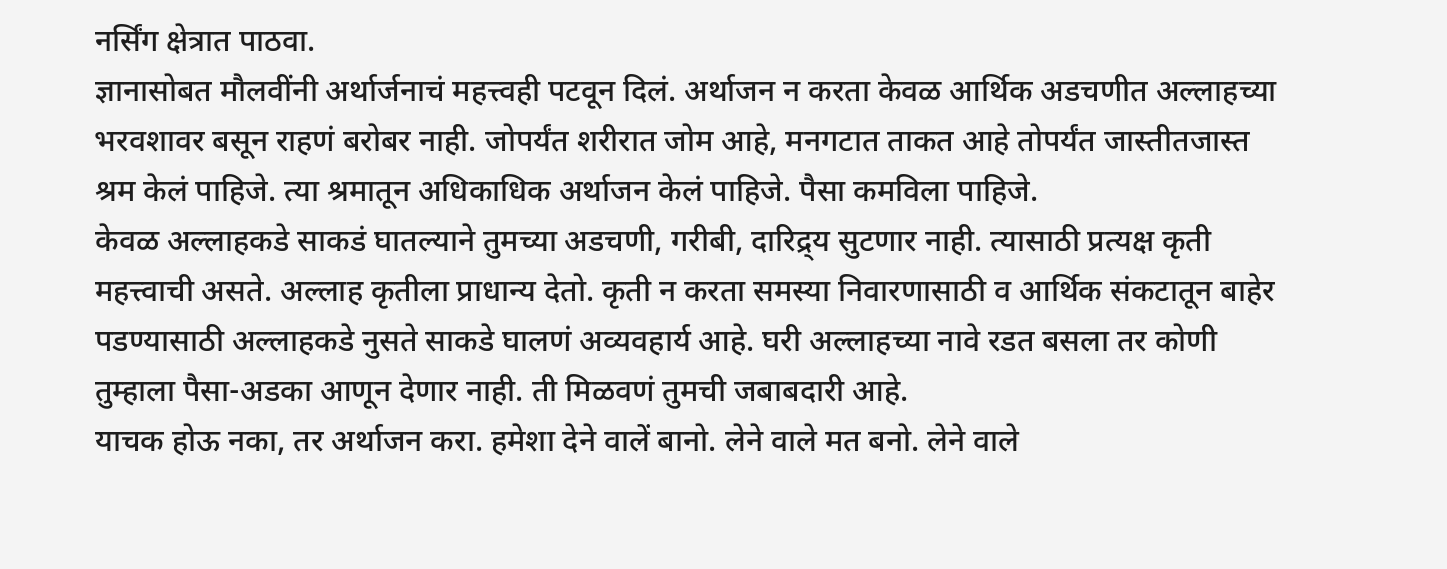नर्सिंग क्षेत्रात पाठवा.
ज्ञानासोबत मौलवींनी अर्थार्जनाचं महत्त्वही पटवून दिलं. अर्थाजन न करता केवळ आर्थिक अडचणीत अल्लाहच्या भरवशावर बसून राहणं बरोबर नाही. जोपर्यंत शरीरात जोम आहे, मनगटात ताकत आहे तोपर्यंत जास्तीतजास्त श्रम केलं पाहिजे. त्या श्रमातून अधिकाधिक अर्थाजन केलं पाहिजे. पैसा कमविला पाहिजे.
केवळ अल्लाहकडे साकडं घातल्याने तुमच्या अडचणी, गरीबी, दारिद्र्य सुटणार नाही. त्यासाठी प्रत्यक्ष कृती महत्त्वाची असते. अल्लाह कृतीला प्राधान्य देतो. कृती न करता समस्या निवारणासाठी व आर्थिक संकटातून बाहेर पडण्यासाठी अल्लाहकडे नुसते साकडे घालणं अव्यवहार्य आहे. घरी अल्लाहच्या नावे रडत बसला तर कोणी तुम्हाला पैसा-अडका आणून देणार नाही. ती मिळवणं तुमची जबाबदारी आहे.
याचक होऊ नका, तर अर्थाजन करा. हमेशा देने वालें बानो. लेने वाले मत बनो. लेने वाले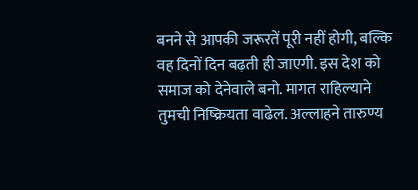बनने से आपकी जरूरतें पूरी नहीं होगी, बल्कि वह दिनों दिन बढ़ती ही जाएगी. इस देश को समाज को देनेवाले बनो. मागत राहिल्याने तुमची निष्क्रियता वाढेल. अल्लाहने तारुण्य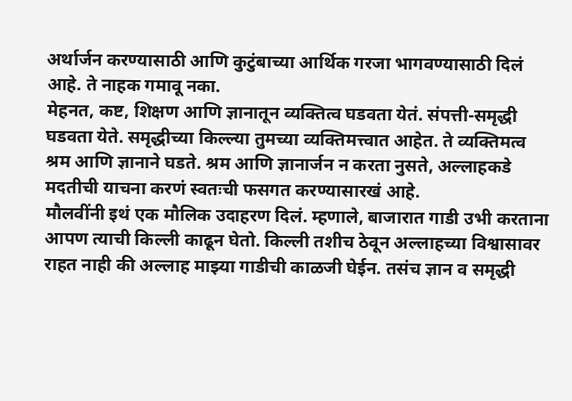अर्थार्जन करण्यासाठी आणि कुटुंबाच्या आर्थिक गरजा भागवण्यासाठी दिलं आहे. ते नाहक गमावू नका.
मेहनत, कष्ट, शिक्षण आणि ज्ञानातून व्यक्तित्व घडवता येतं. संपत्ती-समृद्धी घडवता येते. समृद्धीच्या किल्ल्या तुमच्या व्यक्तिमत्त्वात आहेत. ते व्यक्तिमत्व श्रम आणि ज्ञानाने घडते. श्रम आणि ज्ञानार्जन न करता नुसते, अल्लाहकडे मदतीची याचना करणं स्वतःची फसगत करण्यासारखं आहे.
मौलवींनी इथं एक मौलिक उदाहरण दिलं. म्हणाले, बाजारात गाडी उभी करताना आपण त्याची किल्ली काढून घेतो. किल्ली तशीच ठेवून अल्लाहच्या विश्वासावर राहत नाही की अल्लाह माझ्या गाडीची काळजी घेईन. तसंच ज्ञान व समृद्धी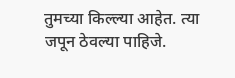तुमच्या किल्ल्या आहेत. त्या जपून ठेवल्या पाहिजे.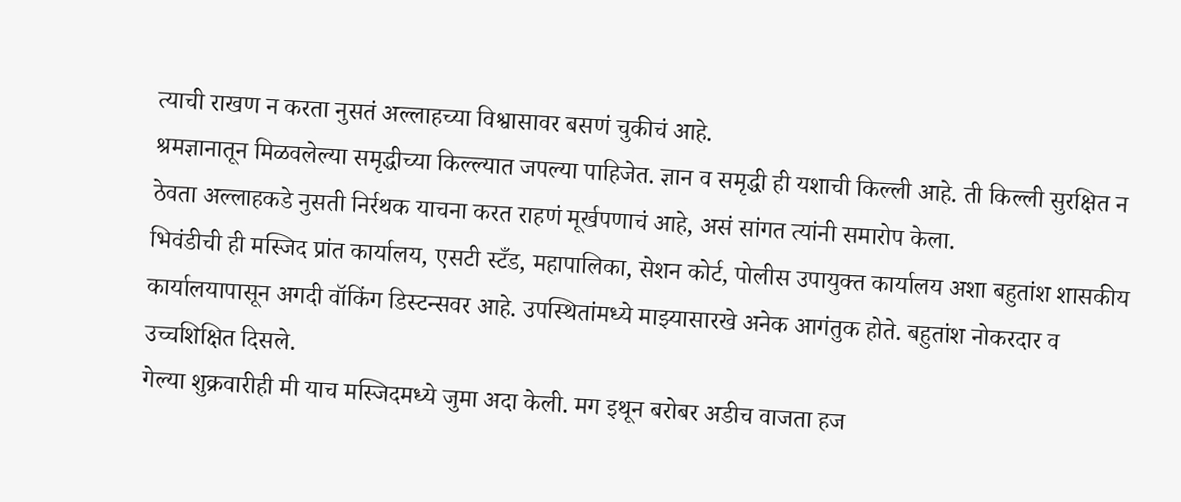त्याची राखण न करता नुसतं अल्लाहच्या विश्वासावर बसणं चुकीचं आहे.
श्रमज्ञानातून मिळवलेल्या समृद्धीच्या किल्ल्यात जपल्या पाहिजेत. ज्ञान व समृद्धी ही यशाची किल्ली आहे. ती किल्ली सुरक्षित न ठेवता अल्लाहकडे नुसती निर्रथक याचना करत राहणं मूर्खपणाचं आहे, असं सांगत त्यांनी समारोप केला.
भिवंडीची ही मस्जिद प्रांत कार्यालय, एसटी स्टँड, महापालिका, सेशन कोर्ट, पोलीस उपायुक्त कार्यालय अशा बहुतांश शासकीय कार्यालयापासून अगदी वॉकिंग डिस्टन्सवर आहे. उपस्थितांमध्ये माझ्यासारखे अनेक आगंतुक होते. बहुतांश नोकरदार व उच्चशिक्षित दिसले.
गेल्या शुक्रवारीही मी याच मस्जिदमध्ये जुमा अदा केली. मग इथून बरोबर अडीच वाजता हज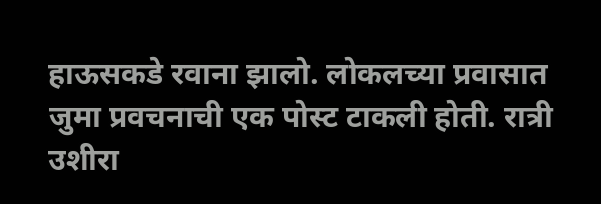हाऊसकडे रवाना झालो. लोकलच्या प्रवासात जुमा प्रवचनाची एक पोस्ट टाकली होती. रात्री उशीरा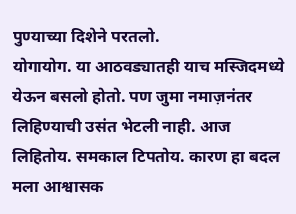पुण्याच्या दिशेने परतलो.
योगायोग. या आठवड्यातही याच मस्जिदमध्ये येऊन बसलो होतो. पण जुमा नमाज़नंतर लिहिण्याची उसंत भेटली नाही. आज लिहितोय. समकाल टिपतोय. कारण हा बदल मला आश्वासक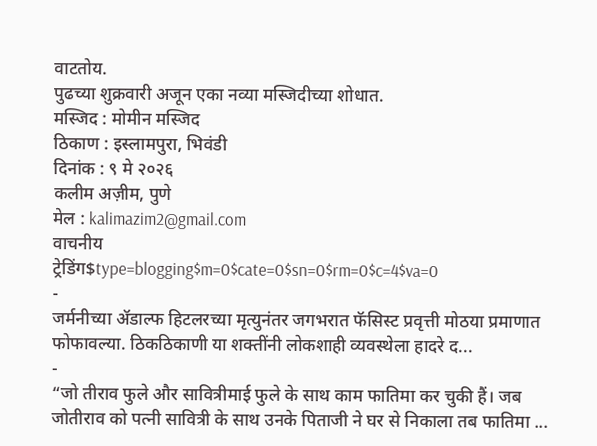वाटतोय.
पुढच्या शुक्रवारी अजून एका नव्या मस्जिदीच्या शोधात.
मस्जिद : मोमीन मस्जिद
ठिकाण : इस्लामपुरा, भिवंडी
दिनांक : ९ मे २०२६
कलीम अज़ीम, पुणे
मेल : kalimazim2@gmail.com
वाचनीय
ट्रेडिंग$type=blogging$m=0$cate=0$sn=0$rm=0$c=4$va=0
-
जर्मनीच्या ॲडाल्फ हिटलरच्या मृत्युनंतर जगभरात फॅसिस्ट प्रवृत्ती मोठया प्रमाणात फोफावल्या. ठिकठिकाणी या शक्तींनी लोकशाही व्यवस्थेला हादरे द...
-
“जो तीराव फुले और सावित्रीमाई फुले के साथ काम फातिमा कर चुकी हैं। जब जोतीराव को पत्नी सावित्री के साथ उनके पिताजी ने घर से निकाला तब फातिमा ...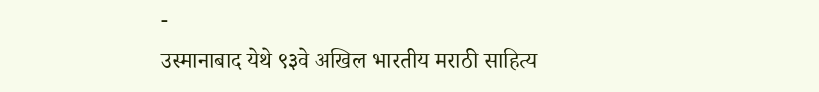-
उस्मानाबाद येथे ९३वे अखिल भारतीय मराठी साहित्य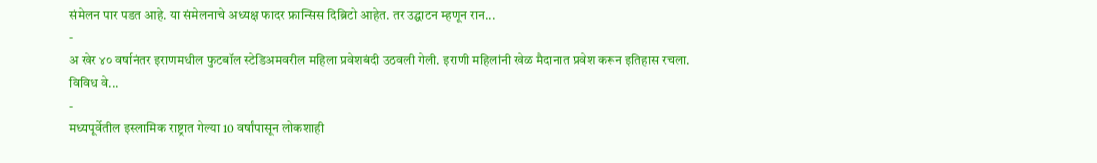संमेलन पार पडत आहे. या संमेलनाचे अध्यक्ष फादर फ्रान्सिस दिब्रिटो आहेत. तर उद्घाटन म्हणून रान...
-
अ खेर ४० वर्षानंतर इराणमधील फुटबॉल स्टेडिअमवरील महिला प्रवेशबंदी उठवली गेली. इराणी महिलांनी खेळ मैदानात प्रवेश करून इतिहास रचला. विविध वे...
-
मध्यपूर्वेतील इस्लामिक राष्ट्रात गेल्या 10 वर्षांपासून लोकशाही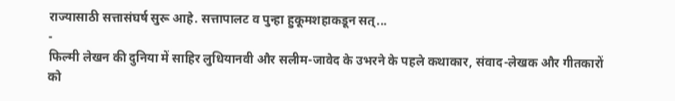राज्यासाठी सत्तासंघर्ष सुरू आहे. सत्तापालट व पुन्हा हुकूमशहाकडून सत्...
-
फिल्मी लेखन की दुनिया में साहिर लुधियानवी और सलीम-जावेद के उभरने के पहले कथाकार, संवाद-लेखक और गीतकारों को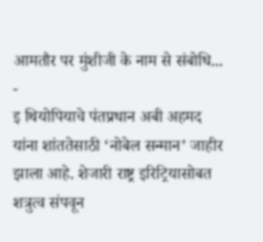आमतौर पर मुंशीजी के नाम से संबोधि...
-
इ थियोपियाचे पंतप्रधान अबी अहमद यांना शांततेसाठी ‘नोबेल सन्मान’ जाहीर झाला आहे. शेजारी राष्ट्र इरिट्रियासोबत शत्रुत्व संपवून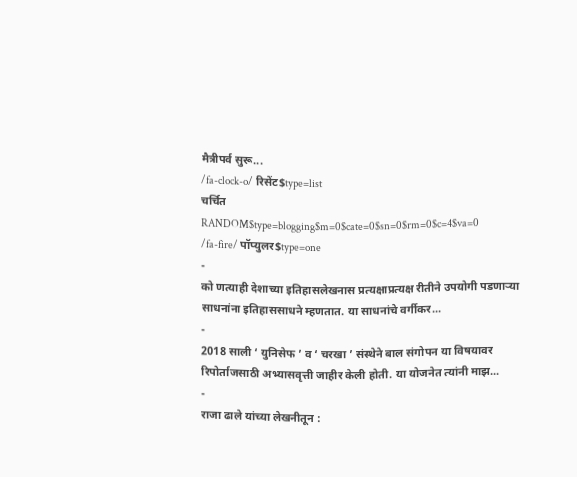मैत्रीपर्व सुरू...
/fa-clock-o/ रिसेंट$type=list
चर्चित
RANDOM$type=blogging$m=0$cate=0$sn=0$rm=0$c=4$va=0
/fa-fire/ पॉप्युलर$type=one
-
को णत्याही देशाच्या इतिहासलेखनास प्रत्यक्षाप्रत्यक्ष रीतीने उपयोगी पडणाऱ्या साधनांना इतिहाससाधने म्हणतात. या साधनांचे वर्गीकर...
-
2018 साली ‘ युनिसेफ ’ व ‘ चरखा ’ संस्थेने बाल संगोपन या विषयावर रिपोर्ताजसाठी अभ्यासवृत्ती जाहीर केली होती. या योजनेत त्यांनी माझ...
-
राजा ढाले यांच्या लेखनीतून :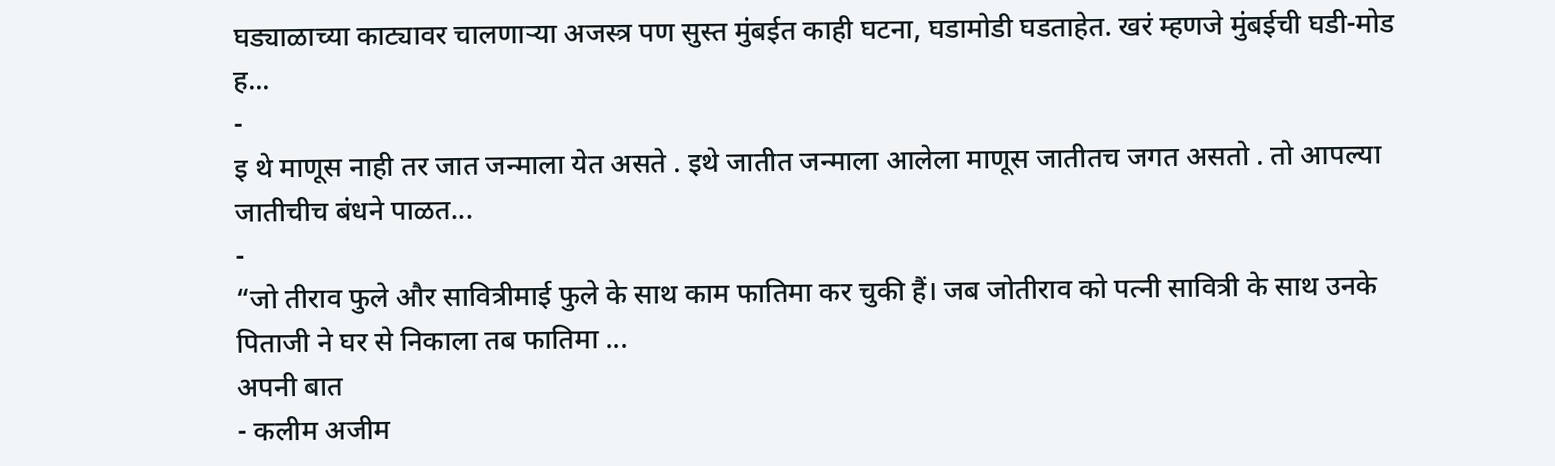घड्याळाच्या काट्यावर चालणाऱ्या अजस्त्र पण सुस्त मुंबईत काही घटना, घडामोडी घडताहेत. खरं म्हणजे मुंबईची घडी-मोड ह...
-
इ थे माणूस नाही तर जात जन्माला येत असते . इथे जातीत जन्माला आलेला माणूस जातीतच जगत असतो . तो आपल्या जातीचीच बंधने पाळत...
-
“जो तीराव फुले और सावित्रीमाई फुले के साथ काम फातिमा कर चुकी हैं। जब जोतीराव को पत्नी सावित्री के साथ उनके पिताजी ने घर से निकाला तब फातिमा ...
अपनी बात
- कलीम अजीम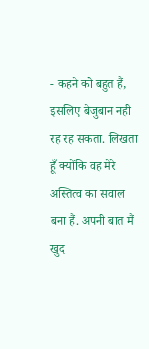- कहने को बहुत हैं, इसलिए बेजुबान नही रह रह सकता. लिखता हूँ क्योंकि वह मेरे अस्तित्व का सवाल बना हैं. अपनी बात मैं खुद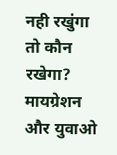नही रखुंगा तो कौन रखेगा? मायग्रेशन और युवाओ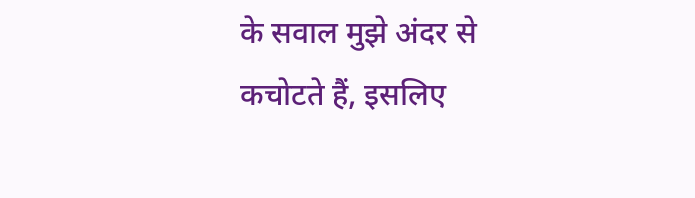के सवाल मुझे अंदर से कचोटते हैं, इसलिए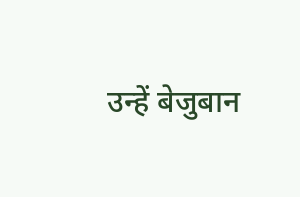उन्हें बेजुबान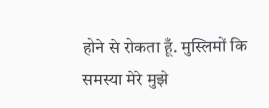होने से रोकता हूँ. मुस्लिमों कि समस्या मेरे मुझे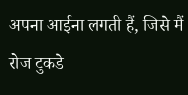अपना आईना लगती हैं, जिसे मैं रोज टुकडे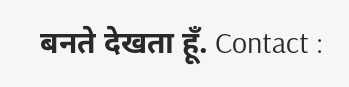बनते देखता हूँ. Contact :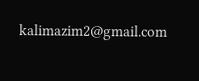kalimazim2@gmail.com